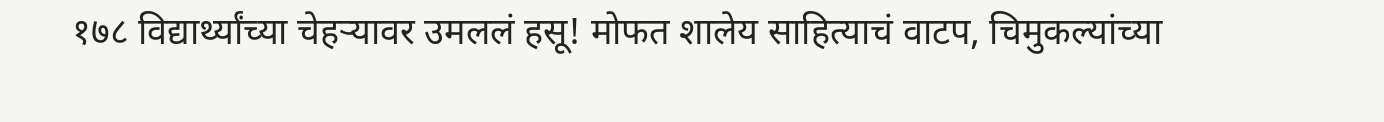१७८ विद्यार्थ्यांच्या चेहऱ्यावर उमललं हसू! मोफत शालेय साहित्याचं वाटप, चिमुकल्यांच्या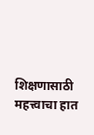शिक्षणासाठी महत्त्वाचा हात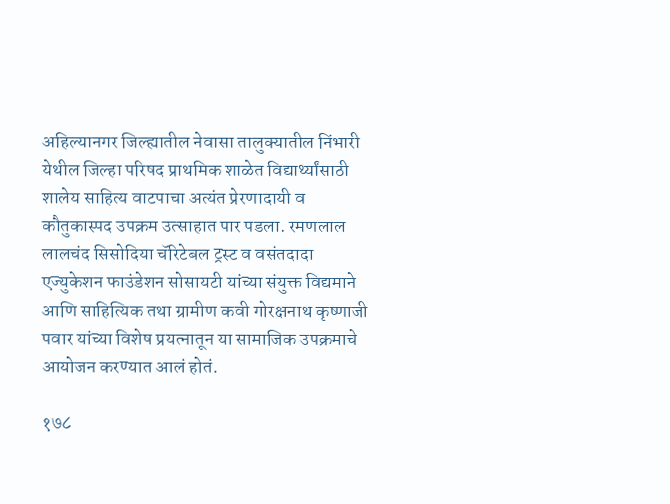अहिल्यानगर जिल्ह्यातील नेवासा तालुक्यातील निंभारी येथील जिल्हा परिषद प्राथमिक शाळेत विद्यार्थ्यांसाठी शालेय साहित्य वाटपाचा अत्यंत प्रेरणादायी व कौतुकास्पद उपक्रम उत्साहात पार पडला. रमणलाल लालचंद सिसोदिया चॅरिटेबल ट्रस्ट व वसंतदादा एज्युकेशन फाउंडेशन सोसायटी यांच्या संयुक्त विद्यमाने आणि साहित्यिक तथा ग्रामीण कवी गोरक्षनाथ कृष्णाजी पवार यांच्या विशेष प्रयत्नातून या सामाजिक उपक्रमाचे आयोजन करण्यात आलं होतं.

१७८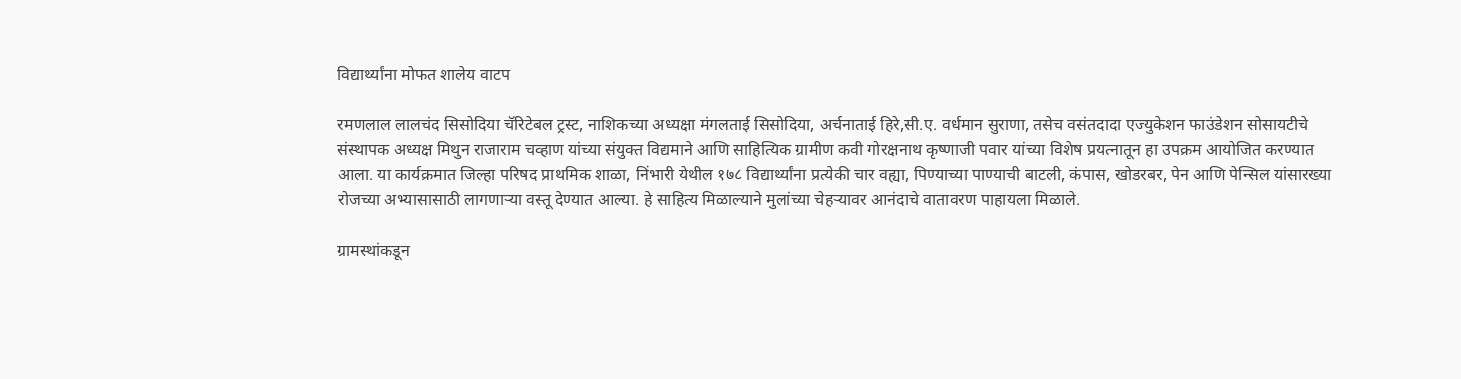विद्यार्थ्यांना मोफत शालेय वाटप

रमणलाल लालचंद सिसोदिया चॅरिटेबल ट्रस्ट, नाशिकच्या अध्यक्षा मंगलताई सिसोदिया, अर्चनाताई हिरे,सी.ए. वर्धमान सुराणा, तसेच वसंतदादा एज्युकेशन फाउंडेशन सोसायटीचे संस्थापक अध्यक्ष मिथुन राजाराम चव्हाण यांच्या संयुक्त विद्यमाने आणि साहित्यिक ग्रामीण कवी गोरक्षनाथ कृष्णाजी पवार यांच्या विशेष प्रयत्नातून हा उपक्रम आयोजित करण्यात आला. या कार्यक्रमात जिल्हा परिषद प्राथमिक शाळा, निंभारी येथील १७८ विद्यार्थ्यांना प्रत्येकी चार वह्या, पिण्याच्या पाण्याची बाटली, कंपास, खोडरबर, पेन आणि पेन्सिल यांसारख्या रोजच्या अभ्यासासाठी लागणाऱ्या वस्तू देण्यात आल्या. हे साहित्य मिळाल्याने मुलांच्या चेहऱ्यावर आनंदाचे वातावरण पाहायला मिळाले.

ग्रामस्थांकडून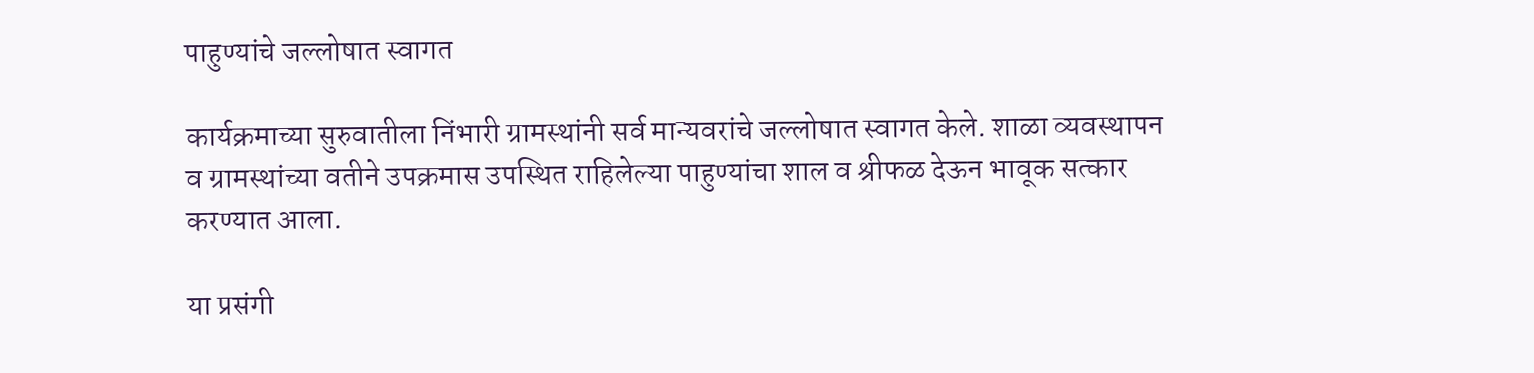पाहुण्यांचे जल्लोषात स्वागत

कार्यक्रमाच्या सुरुवातीला निंभारी ग्रामस्थांनी सर्व मान्यवरांचे जल्लोषात स्वागत केले. शाळा व्यवस्थापन व ग्रामस्थांच्या वतीने उपक्रमास उपस्थित राहिलेल्या पाहुण्यांचा शाल व श्रीफळ देऊन भावूक सत्कार करण्यात आला.

या प्रसंगी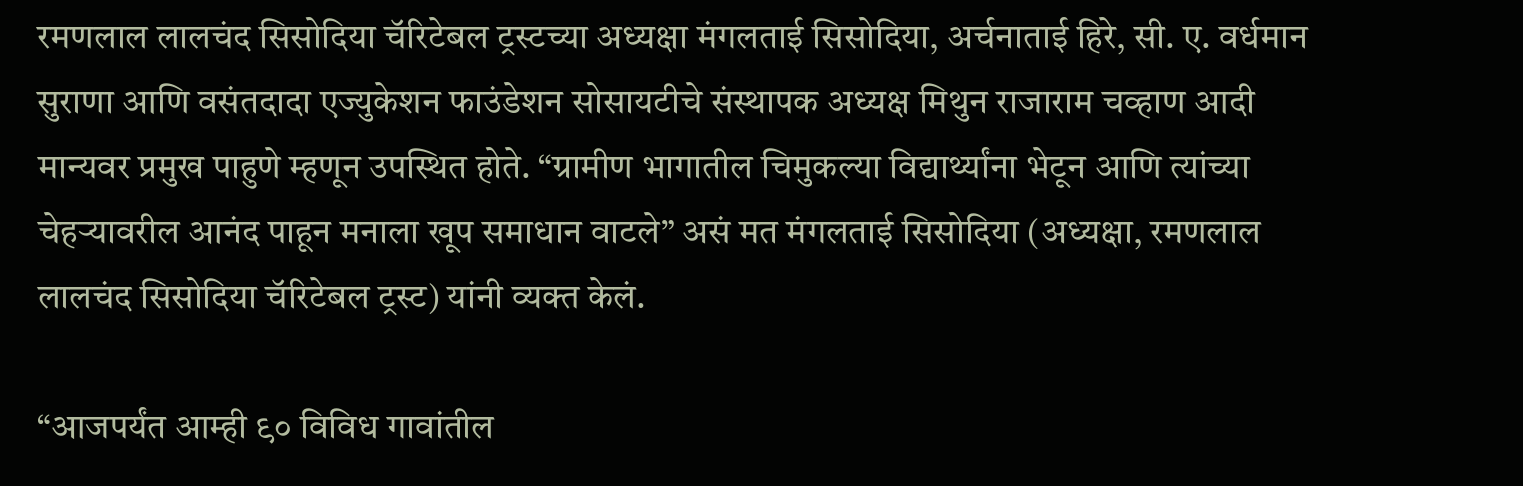रमणलाल लालचंद सिसोदिया चॅरिटेबल ट्रस्टच्या अध्यक्षा मंगलताई सिसोदिया, अर्चनाताई हिरे, सी. ए. वर्धमान सुराणा आणि वसंतदादा एज्युकेशन फाउंडेशन सोसायटीचे संस्थापक अध्यक्ष मिथुन राजाराम चव्हाण आदी मान्यवर प्रमुख पाहुणे म्हणून उपस्थित होते. “ग्रामीण भागातील चिमुकल्या विद्यार्थ्यांना भेटून आणि त्यांच्या चेहऱ्यावरील आनंद पाहून मनाला खूप समाधान वाटले” असं मत मंगलताई सिसोदिया (अध्यक्षा, रमणलाल लालचंद सिसोदिया चॅरिटेबल ट्रस्ट) यांनी व्यक्त केलं.

“आजपर्यंत आम्ही ९० विविध गावांतील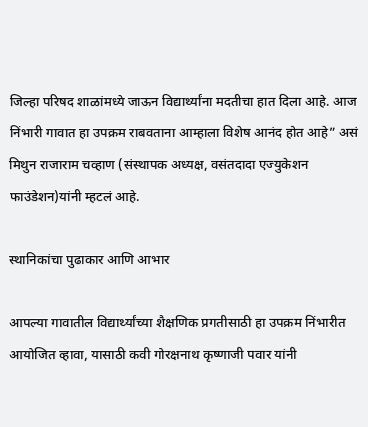जिल्हा परिषद शाळांमध्ये जाऊन विद्यार्थ्यांना मदतीचा हात दिला आहे. आज निंभारी गावात हा उपक्रम राबवताना आम्हाला विशेष आनंद होत आहे” असं मिथुन राजाराम चव्हाण (संस्थापक अध्यक्ष, वसंतदादा एज्युकेशन फाउंडेशन)यांनी म्हटलं आहे.

स्थानिकांचा पुढाकार आणि आभार

आपल्या गावातील विद्यार्थ्यांच्या शैक्षणिक प्रगतीसाठी हा उपक्रम निंभारीत आयोजित व्हावा, यासाठी कवी गोरक्षनाथ कृष्णाजी पवार यांनी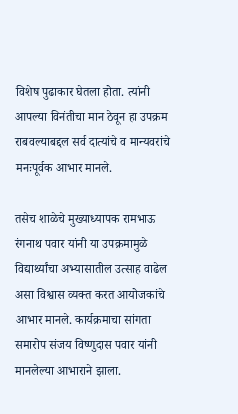विशेष पुढाकार घेतला होता. त्यांनी आपल्या विनंतीचा मान ठेवून हा उपक्रम राबवल्याबद्दल सर्व दात्यांचे व मान्यवरांचे मनःपूर्वक आभार मानले.

तसेच शाळेचे मुख्याध्यापक रामभाऊ रंगनाथ पवार यांनी या उपक्रमामुळे विद्यार्थ्यांचा अभ्यासातील उत्साह वाढेल असा विश्वास व्यक्त करत आयोजकांचे आभार मानले. कार्यक्रमाचा सांगता समारोप संजय विष्णुदास पवार यांनी मानलेल्या आभाराने झाला.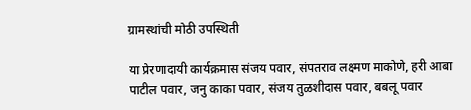ग्रामस्थांची मोठी उपस्थिती

या प्रेरणादायी कार्यक्रमास संजय पवार, संपतराव लक्ष्मण माकोणे, हरी आबा पाटील पवार, जनु काका पवार, संजय तुळशीदास पवार, बबलू पवार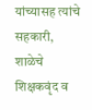यांच्यासह त्यांचे सहकारी, शाळेचे शिक्षकवृंद व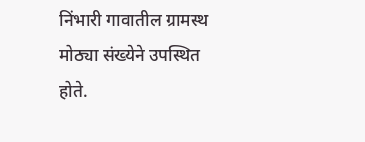निंभारी गावातील ग्रामस्थ मोठ्या संख्येने उपस्थित होते.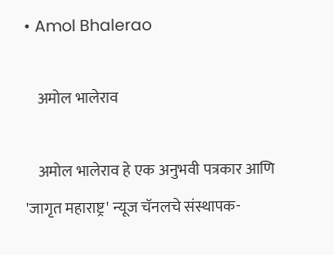• Amol Bhalerao

    अमोल भालेराव

    अमोल भालेराव हे एक अनुभवी पत्रकार आणि 'जागृत महाराष्ट्र' न्यूज चॅनलचे संस्थापक-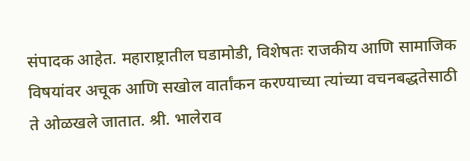संपादक आहेत. महाराष्ट्रातील घडामोडी, विशेषतः राजकीय आणि सामाजिक विषयांवर अचूक आणि सखोल वार्तांकन करण्याच्या त्यांच्या वचनबद्धतेसाठी ते ओळखले जातात. श्री. भालेराव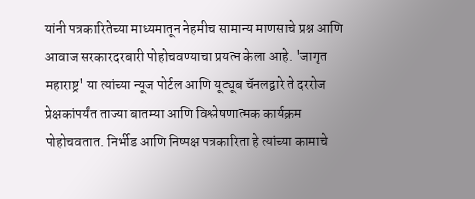यांनी पत्रकारितेच्या माध्यमातून नेहमीच सामान्य माणसाचे प्रश्न आणि आवाज सरकारदरबारी पोहोचवण्याचा प्रयत्न केला आहे. 'जागृत महाराष्ट्र' या त्यांच्या न्यूज पोर्टल आणि यूट्यूब चॅनलद्वारे ते दररोज प्रेक्षकांपर्यंत ताज्या बातम्या आणि विश्लेषणात्मक कार्यक्रम पोहोचवतात. निर्भीड आणि निष्पक्ष पत्रकारिता हे त्यांच्या कामाचे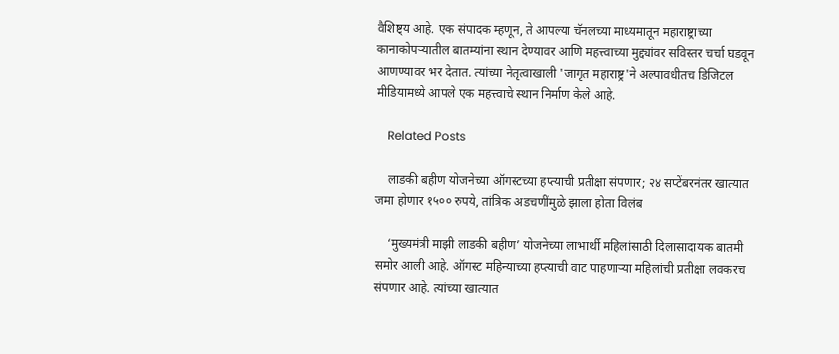वैशिष्ट्य आहे. एक संपादक म्हणून, ते आपल्या चॅनलच्या माध्यमातून महाराष्ट्राच्या कानाकोपऱ्यातील बातम्यांना स्थान देण्यावर आणि महत्त्वाच्या मुद्द्यांवर सविस्तर चर्चा घडवून आणण्यावर भर देतात. त्यांच्या नेतृत्वाखाली 'जागृत महाराष्ट्र'ने अल्पावधीतच डिजिटल मीडियामध्ये आपले एक महत्त्वाचे स्थान निर्माण केले आहे.

    Related Posts

    लाडकी बहीण योजनेच्या ऑगस्टच्या हप्त्याची प्रतीक्षा संपणार; २४ सप्टेंबरनंतर खात्यात जमा होणार १५०० रुपये, तांत्रिक अडचणींमुळे झाला होता विलंब

    ‘मुख्यमंत्री माझी लाडकी बहीण’ योजनेच्या लाभार्थी महिलांसाठी दिलासादायक बातमी समोर आली आहे. ऑगस्ट महिन्याच्या हप्त्याची वाट पाहणाऱ्या महिलांची प्रतीक्षा लवकरच संपणार आहे. त्यांच्या खात्यात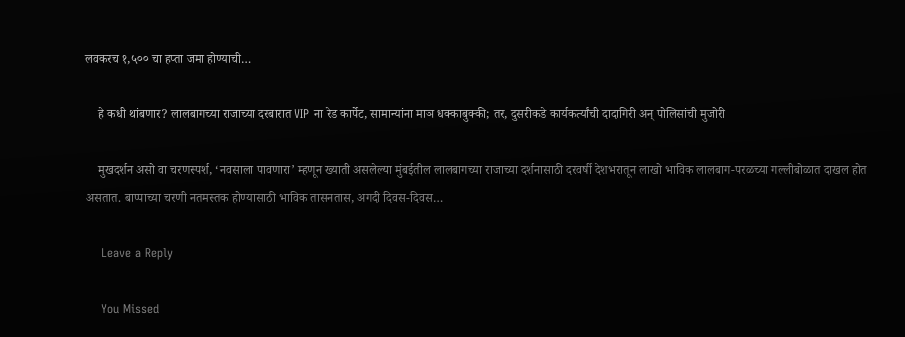लवकरच १,५०० चा हप्ता जमा होण्याची…

    हे कधी थांबणार? लालबागच्या राजाच्या दरबारात VIP ना रेड कार्पेट, सामान्यांना माञ धक्काबुक्की; तर, दुसरीकडे कार्यकर्त्यांची दादागिरी अन् पोलिसांची मुजोरी

    मुखदर्शन असो वा चरणस्पर्श, ‘नवसाला पावणारा’ म्हणून ख्याती असलेल्या मुंबईतील लालबागच्या राजाच्या दर्शनासाठी दरवर्षी देशभरातून लाखो भाविक लालबाग-परळच्या गल्लीबोळात दाखल होत असतात. बाप्पाच्या चरणी नतमस्तक होण्यासाठी भाविक तासनतास, अगदी दिवस-दिवस…

    Leave a Reply

    You Missed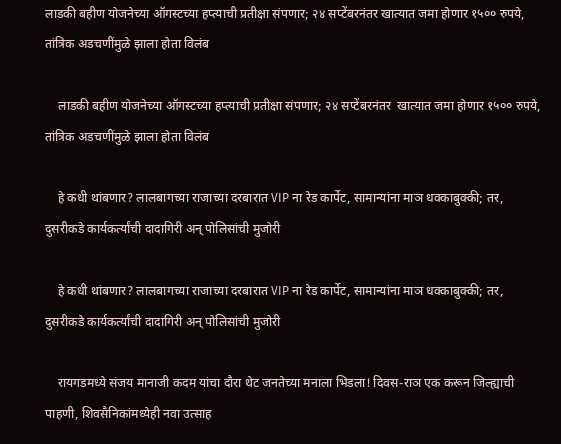लाडकी बहीण योजनेच्या ऑगस्टच्या हप्त्याची प्रतीक्षा संपणार; २४ सप्टेंबरनंतर खात्यात जमा होणार १५०० रुपये, तांत्रिक अडचणींमुळे झाला होता विलंब

    लाडकी बहीण योजनेच्या ऑगस्टच्या हप्त्याची प्रतीक्षा संपणार; २४ सप्टेंबरनंतर  खात्यात जमा होणार १५०० रुपये, तांत्रिक अडचणींमुळे झाला होता विलंब

    हे कधी थांबणार? लालबागच्या राजाच्या दरबारात VIP ना रेड कार्पेट, सामान्यांना माञ धक्काबुक्की; तर, दुसरीकडे कार्यकर्त्यांची दादागिरी अन् पोलिसांची मुजोरी

    हे कधी थांबणार? लालबागच्या राजाच्या दरबारात VIP ना रेड कार्पेट, सामान्यांना माञ धक्काबुक्की; तर, दुसरीकडे कार्यकर्त्यांची दादागिरी अन् पोलिसांची मुजोरी

    रायगडमध्ये संजय मानाजी कदम यांचा दौरा थेट जनतेच्या मनाला भिडला! दिवस-राञ एक करून जिल्ह्याची पाहणी, शिवसैनिकांमध्येही नवा उत्साह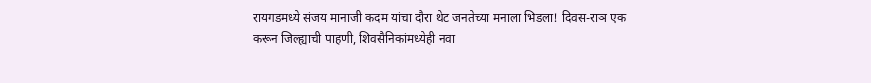रायगडमध्ये संजय मानाजी कदम यांचा दौरा थेट जनतेच्या मनाला भिडला! दिवस-राञ एक करून जिल्ह्याची पाहणी, शिवसैनिकांमध्येही नवा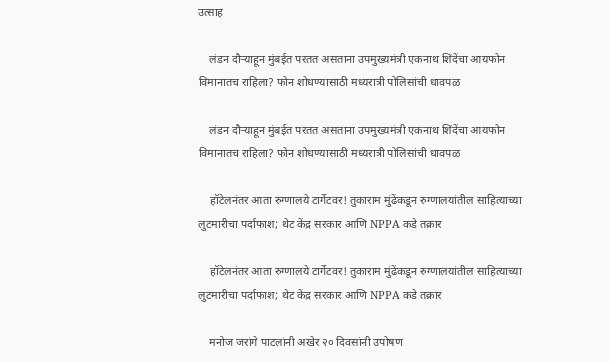उत्साह

    लंडन दौऱ्याहून मुंबईत परतत असताना उपमुख्यमंत्री एकनाथ शिंदेंचा आयफोन विमानातच राहिला? फोन शोधण्यासाठी मध्यरात्री पोलिसांची धावपळ

    लंडन दौऱ्याहून मुंबईत परतत असताना उपमुख्यमंत्री एकनाथ शिंदेंचा आयफोन विमानातच राहिला? फोन शोधण्यासाठी मध्यरात्री पोलिसांची धावपळ

    हॉटेलनंतर आता रुग्णालये टार्गेटवर! तुकाराम मुंढेंकडून रुग्णालयांतील साहित्याच्या लुटमारीचा पर्दाफाश; थेट केंद्र सरकार आणि NPPA कडे तक्रार

    हॉटेलनंतर आता रुग्णालये टार्गेटवर! तुकाराम मुंढेंकडून रुग्णालयांतील साहित्याच्या लुटमारीचा पर्दाफाश; थेट केंद्र सरकार आणि NPPA कडे तक्रार

    मनोज जरांगे पाटलांनी अखेर २० दिवसांनी उपोषण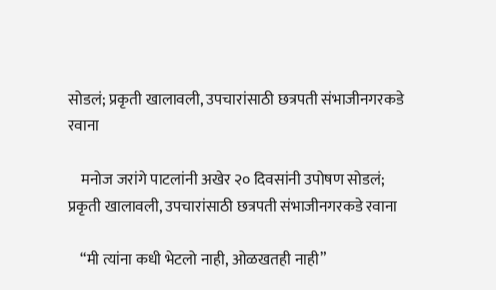सोडलं; प्रकृती खालावली, उपचारांसाठी छत्रपती संभाजीनगरकडे रवाना

    मनोज जरांगे पाटलांनी अखेर २० दिवसांनी उपोषण सोडलं; प्रकृती खालावली, उपचारांसाठी छत्रपती संभाजीनगरकडे रवाना

    “मी त्यांना कधी भेटलो नाही, ओळखतही नाही”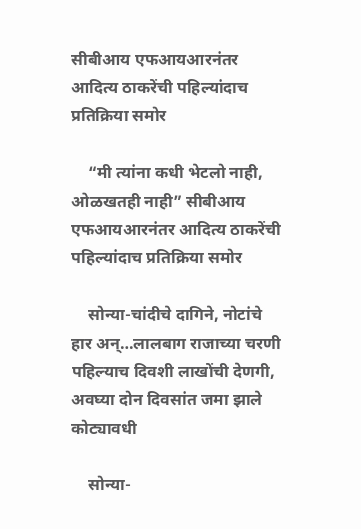सीबीआय एफआयआरनंतर आदित्य ठाकरेंची पहिल्यांदाच प्रतिक्रिया समोर

    “मी त्यांना कधी भेटलो नाही, ओळखतही नाही” सीबीआय एफआयआरनंतर आदित्य ठाकरेंची पहिल्यांदाच प्रतिक्रिया समोर

    सोन्या-चांदीचे दागिने, नोटांचे हार अन्…लालबाग राजाच्या चरणी पहिल्याच दिवशी लाखोंची देणगी, अवघ्या दोन दिवसांत जमा झाले कोट्यावधी

    सोन्या-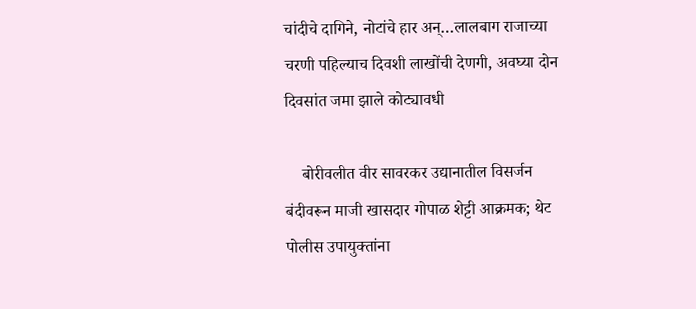चांदीचे दागिने, नोटांचे हार अन्…लालबाग राजाच्या चरणी पहिल्याच दिवशी लाखोंची देणगी, अवघ्या दोन दिवसांत जमा झाले कोट्यावधी

    बोरीवलीत वीर सावरकर उद्यानातील विसर्जन बंदीवरून माजी खासदार गोपाळ शेट्टी आक्रमक; थेट पोलीस उपायुक्तांना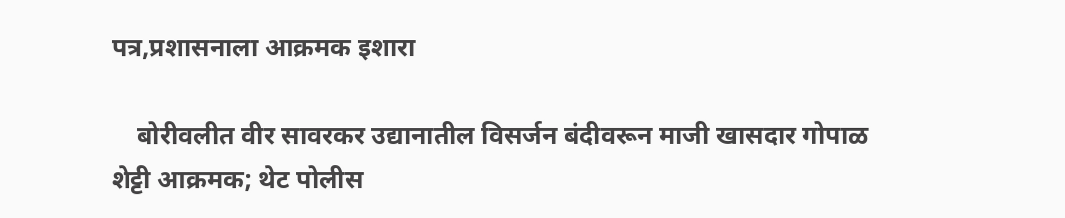पत्र,प्रशासनाला आक्रमक इशारा

    बोरीवलीत वीर सावरकर उद्यानातील विसर्जन बंदीवरून माजी खासदार गोपाळ शेट्टी आक्रमक; थेट पोलीस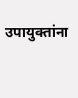उपायुक्तांना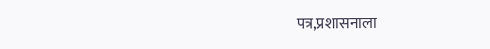पत्र,प्रशासनाला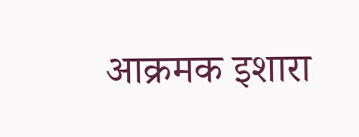आक्रमक इशारा